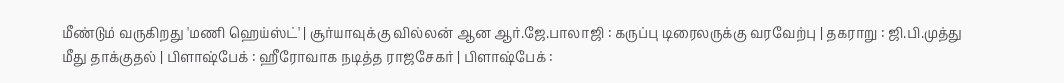மீண்டும் வருகிறது 'மணி ஹெய்ஸ்ட்' | சூர்யாவுக்கு வில்லன் ஆன ஆர்.ஜே.பாலாஜி : கருப்பு டிரைலருக்கு வரவேற்பு | தகராறு : ஜி.பி.முத்து மீது தாக்குதல் | பிளாஷ்பேக் : ஹீரோவாக நடித்த ராஜசேகர் | பிளாஷ்பேக் :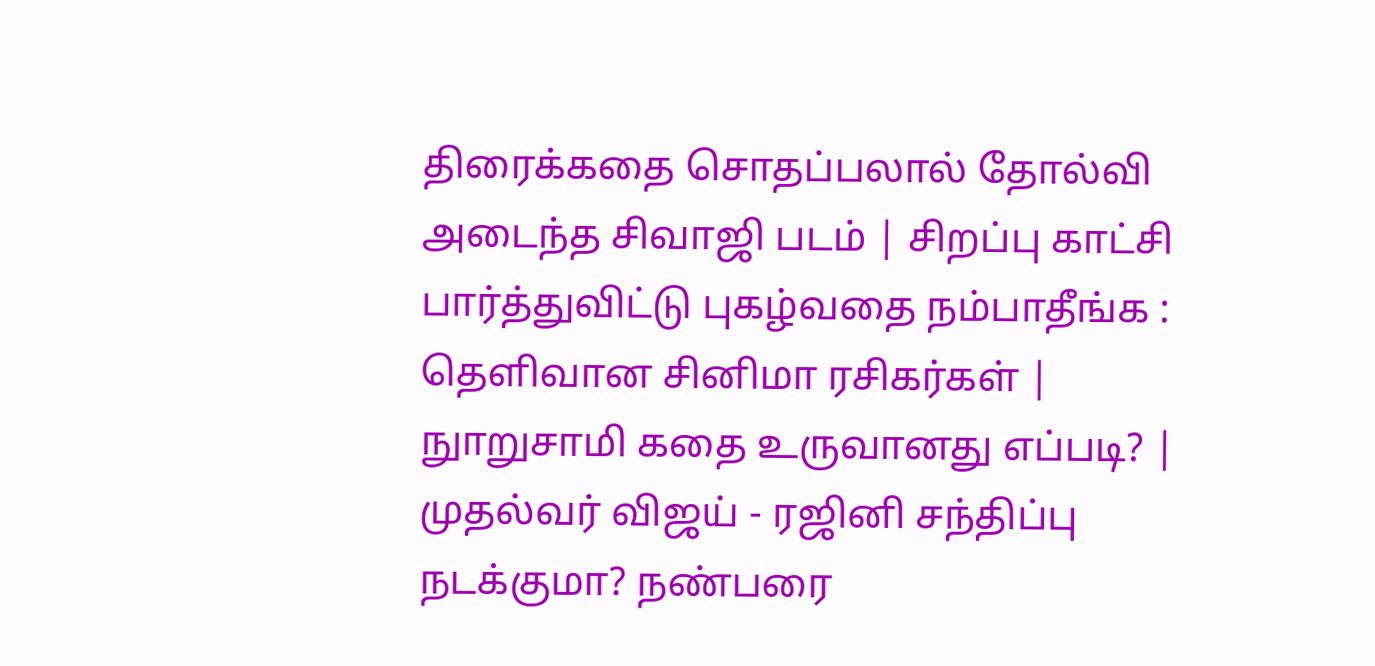திரைக்கதை சொதப்பலால் தோல்வி அடைந்த சிவாஜி படம் | சிறப்பு காட்சி பார்த்துவிட்டு புகழ்வதை நம்பாதீங்க : தெளிவான சினிமா ரசிகர்கள் | நுாறுசாமி கதை உருவானது எப்படி? | முதல்வர் விஜய் - ரஜினி சந்திப்பு நடக்குமா? நண்பரை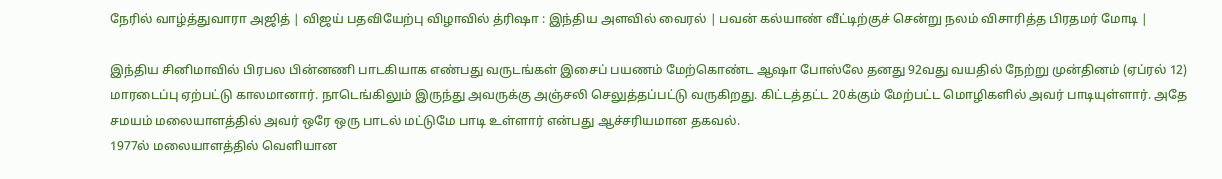நேரில் வாழ்த்துவாரா அஜித் | விஜய் பதவியேற்பு விழாவில் த்ரிஷா : இந்திய அளவில் வைரல் | பவன் கல்யாண் வீட்டிற்குச் சென்று நலம் விசாரித்த பிரதமர் மோடி |

இந்திய சினிமாவில் பிரபல பின்னணி பாடகியாக எண்பது வருடங்கள் இசைப் பயணம் மேற்கொண்ட ஆஷா போஸ்லே தனது 92வது வயதில் நேற்று முன்தினம் (ஏப்ரல் 12) மாரடைப்பு ஏற்பட்டு காலமானார். நாடெங்கிலும் இருந்து அவருக்கு அஞ்சலி செலுத்தப்பட்டு வருகிறது. கிட்டத்தட்ட 20க்கும் மேற்பட்ட மொழிகளில் அவர் பாடியுள்ளார். அதே சமயம் மலையாளத்தில் அவர் ஒரே ஒரு பாடல் மட்டுமே பாடி உள்ளார் என்பது ஆச்சரியமான தகவல்.
1977ல் மலையாளத்தில் வெளியான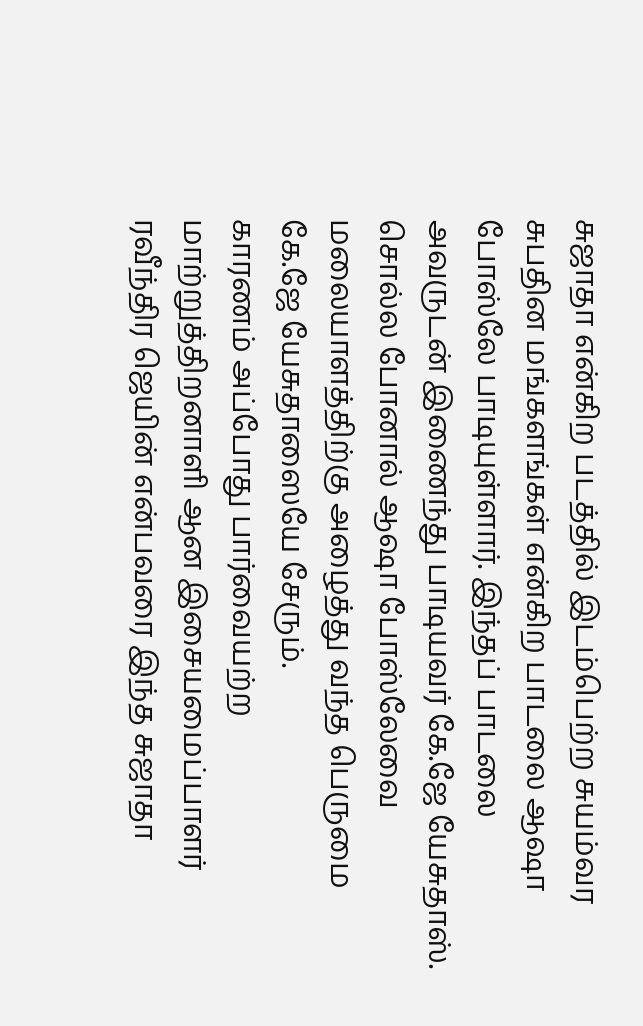சுஜாதா என்கிற படத்தில் இடம்பெற்ற சுயம்வர சுபதின மங்களங்கள் என்கிற பாடலை ஆஷா போஸ்லே பாடியுள்ளார். இந்தப் பாடலை அவருடன் இணைந்து பாடியவர் கே.ஜே யேசுதாஸ். சொல்ல போனால் ஆஷா போஸ்லேவை மலையாளத்திற்கு அழைத்து வந்த பெருமை கே.ஜே யேசுதாஸையே சேரும்.
காரணம் அப்போது பார்வையற்ற மாற்றுத்திறனாளி ஆன இசையமைப்பாளர் ரவீந்திர ஜெயின் என்பவரை இந்த சுஜாதா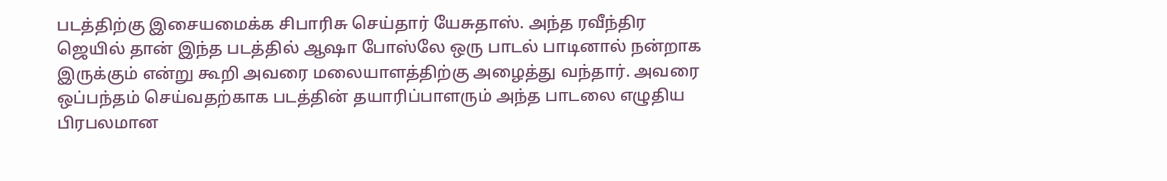படத்திற்கு இசையமைக்க சிபாரிசு செய்தார் யேசுதாஸ். அந்த ரவீந்திர ஜெயில் தான் இந்த படத்தில் ஆஷா போஸ்லே ஒரு பாடல் பாடினால் நன்றாக இருக்கும் என்று கூறி அவரை மலையாளத்திற்கு அழைத்து வந்தார். அவரை ஒப்பந்தம் செய்வதற்காக படத்தின் தயாரிப்பாளரும் அந்த பாடலை எழுதிய பிரபலமான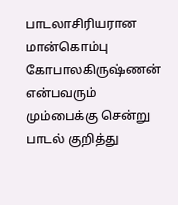பாடலாசிரியரான மான்கொம்பு கோபாலகிருஷ்ணன் என்பவரும் மும்பைக்கு சென்று பாடல் குறித்து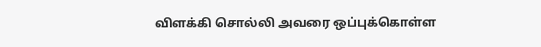விளக்கி சொல்லி அவரை ஒப்புக்கொள்ள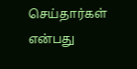செய்தார்கள் என்பது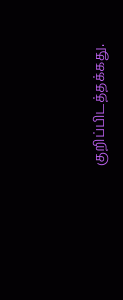குறிப்பிடத்தக்கது.